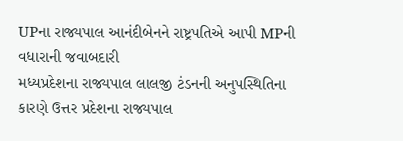UPના રાજ્યપાલ આનંદીબેનને રાષ્ટ્રપતિએ આપી MPની વધારાની જવાબદારી
મધ્યપ્રદેશના રાજ્યપાલ લાલજી ટંડનની અનુપસ્થિતિના કારણે ઉત્તર પ્રદેશના રાજ્યપાલ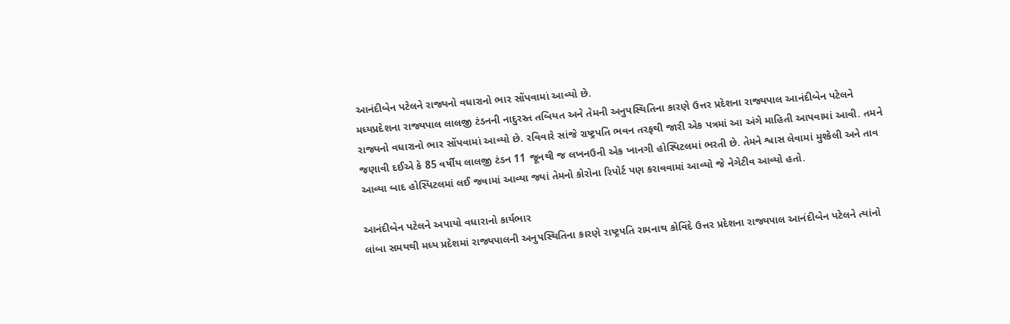આનંદીબેન પટેલને રાજ્યનો વધારાનો ભાર સોંપવામાં આવ્યો છે.
મધ્યપ્રદેશના રાજ્યપાલ લાલજી ટંડનની નાદુરસ્ત તબિયત અને તેમની અનુપસ્થિતિના કારણે ઉત્તર પ્રદેશના રાજ્યપાલ આનંદીબેન પટેલને રાજ્યનો વધારાનો ભાર સોંપવામાં આવ્યો છે. રવિવારે સાંજે રાષ્ટ્રપતિ ભવન તરફથી જારી એક પત્રમાં આ અંગે માહિતી આપવામાં આવી. તમને જણાવી દઈએ કે 85 વર્ષીય લાલજી ટંડન 11 જૂનથી જ લખનઉની એક ખાનગી હોસ્પિટલમાં ભરતી છે. તેમને શ્વાસ લેવામાં મુશ્કેલી અને તાવ આવ્યા બાદ હોસ્પિટલમાં લઈ જવામાં આવ્યા જ્યાં તેમનો કોરોના રિપોર્ટ પણ કરાવવામાં આવ્યો જે નેગેટીવ આવ્યો હતો.

આનંદીબેન પટેલને અપાયો વધારાનો કાર્યભાર
લાંબા સમયથી મધ્ય પ્રદેશમાં રાજ્યપાલની અનુપસ્થિતિના કારણે રાષ્ટ્રપતિ રામનાથ કોવિંદે ઉત્તર પ્રદેશના રાજ્યપાલ આનંદીબેન પટેલને ત્યાંનો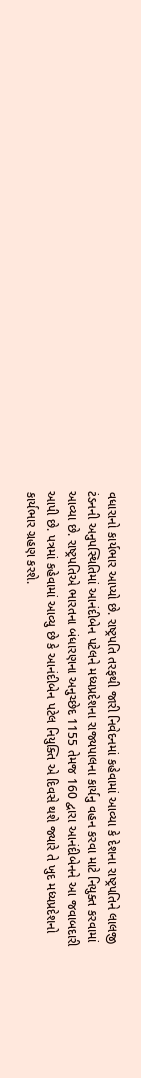વધારાનો કાર્યભાર આપ્યો છે. રાષ્ટ્રપતિ તરફથી જારી નિવેદનમાં કહેવામાં આવ્યા કે દેશના રાષ્ટ્રપતિને લાલજી ટંડનની અનુપસ્થિતિમાં આનંદીબેન પટેલને મધ્યપ્રદેશના રાજ્યપાલના કાર્યનુ વહન કરવા માટે નિયુક્ત કરવામાં આવ્યા છે. રાષ્ટ્રપતિએ ભારતના બંધારણના અનુચ્છેદ 1155 તેમજ 160 દ્વારા આનંદીબેનને આ જવાબદારી આપી છે. પત્રમાં કહેવામાં આવ્યુ છે કે આનંદીબેન પટેલ નિયુક્તિ એ દિવસે થશે જ્યારે તે ખુદ મધ્યપ્રદેશનો કાર્યભાર ગ્રહણ કરશે.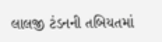લાલજી ટંડનની તબિયતમાં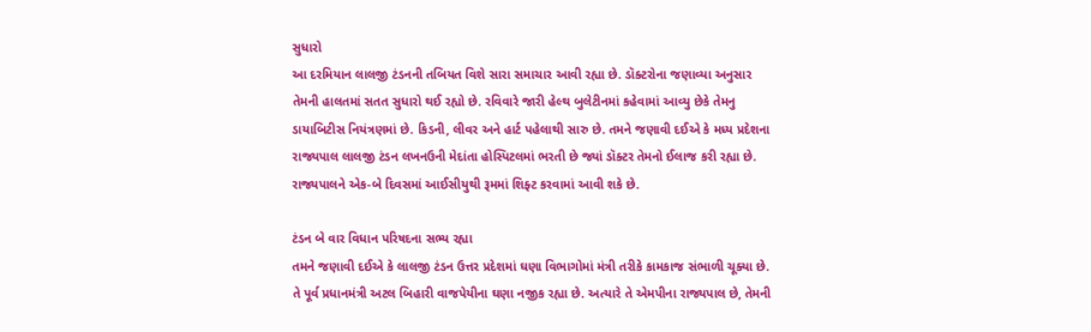સુધારો
આ દરમિયાન લાલજી ટંડનની તબિયત વિશે સારા સમાચાર આવી રહ્યા છે. ડૉક્ટરોના જણાવ્યા અનુસાર તેમની હાલતમાં સતત સુધારો થઈ રહ્યો છે. રવિવારે જારી હેલ્થ બુલેટીનમાં કહેવામાં આવ્યુ છેકે તેમનુ ડાયાબિટીસ નિયંત્રણમાં છે. કિડની, લીવર અને હાર્ટ પહેલાથી સારુ છે. તમને જણાવી દઈએ કે મધ્ય પ્રદેશના રાજ્યપાલ લાલજી ટંડન લખનઉની મેદાંતા હોસ્પિટલમાં ભરતી છે જ્યાં ડૉક્ટર તેમનો ઈલાજ કરી રહ્યા છે. રાજ્યપાલને એક-બે દિવસમાં આઈસીયુથી રૂમમાં શિફ્ટ કરવામાં આવી શકે છે.

ટંડન બે વાર વિધાન પરિષદના સભ્ય રહ્યા
તમને જણાવી દઈએ કે લાલજી ટંડન ઉત્તર પ્રદેશમાં ઘણા વિભાગોમાં મંત્રી તરીકે કામકાજ સંભાળી ચૂક્યા છે. તે પૂર્વ પ્રધાનમંત્રી અટલ બિહારી વાજપેયીના ઘણા નજીક રહ્યા છે. અત્યારે તે એમપીના રાજ્યપાલ છે, તેમની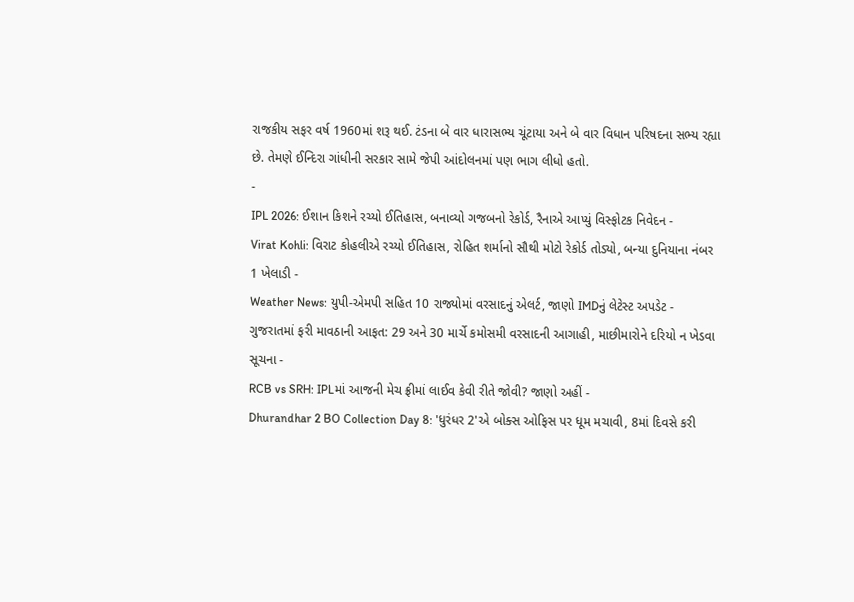રાજકીય સફર વર્ષ 1960માં શરૂ થઈ. ટંડના બે વાર ધારાસભ્ય ચૂંટાયા અને બે વાર વિધાન પરિષદના સભ્ય રહ્યા છે. તેમણે ઈન્દિરા ગાંધીની સરકાર સામે જેપી આંદોલનમાં પણ ભાગ લીધો હતો.
-
IPL 2026: ઈશાન કિશને રચ્યો ઈતિહાસ, બનાવ્યો ગજબનો રેકોર્ડ, રૈનાએ આપ્યું વિસ્ફોટક નિવેદન -
Virat Kohli: વિરાટ કોહલીએ રચ્યો ઈતિહાસ, રોહિત શર્માનો સૌથી મોટો રેકોર્ડ તોડ્યો, બન્યા દુનિયાના નંબર 1 ખેલાડી -
Weather News: યુપી-એમપી સહિત 10 રાજ્યોમાં વરસાદનું એલર્ટ, જાણો IMDનું લેટેસ્ટ અપડેટ -
ગુજરાતમાં ફરી માવઠાની આફત: 29 અને 30 માર્ચે કમોસમી વરસાદની આગાહી, માછીમારોને દરિયો ન ખેડવા સૂચના -
RCB vs SRH: IPLમાં આજની મેચ ફ્રીમાં લાઈવ કેવી રીતે જોવી? જાણો અહીં -
Dhurandhar 2 BO Collection Day 8: 'ધુરંધર 2'એ બોક્સ ઓફિસ પર ધૂમ મચાવી, 8માં દિવસે કરી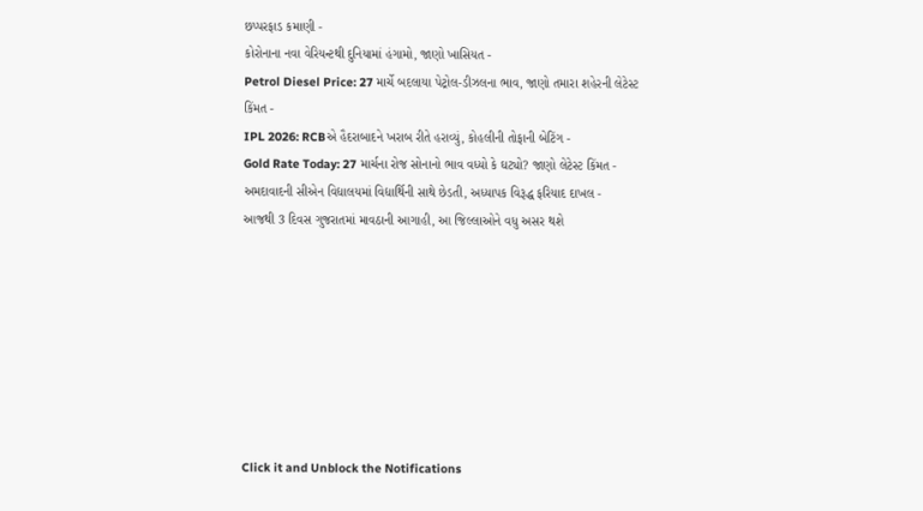છપ્પરફાડ કમાણી -
કોરોનાના નવા વેરિયન્ટથી દુનિયામાં હંગામો, જાણો ખાસિયત -
Petrol Diesel Price: 27 માર્ચે બદલાયા પેટ્રોલ-ડીઝલના ભાવ, જાણો તમારા શહેરની લેટેસ્ટ કિંમત -
IPL 2026: RCBએ હૈદરાબાદને ખરાબ રીતે હરાવ્યું, કોહલીની તોફાની બેટિંગ -
Gold Rate Today: 27 માર્ચના રોજ સોનાનો ભાવ વધ્યો કે ઘટ્યો? જાણો લેટેસ્ટ કિંમત -
અમદાવાદની સીએન વિદ્યાલયમાં વિદ્યાર્થિની સાથે છેડતી, અધ્યાપક વિરૂદ્ધ ફરિયાદ દાખલ -
આજથી 3 દિવસ ગુજરાતમાં માવઠાની આગાહી, આ જિલ્લાઓને વધુ અસર થશે








Click it and Unblock the Notifications